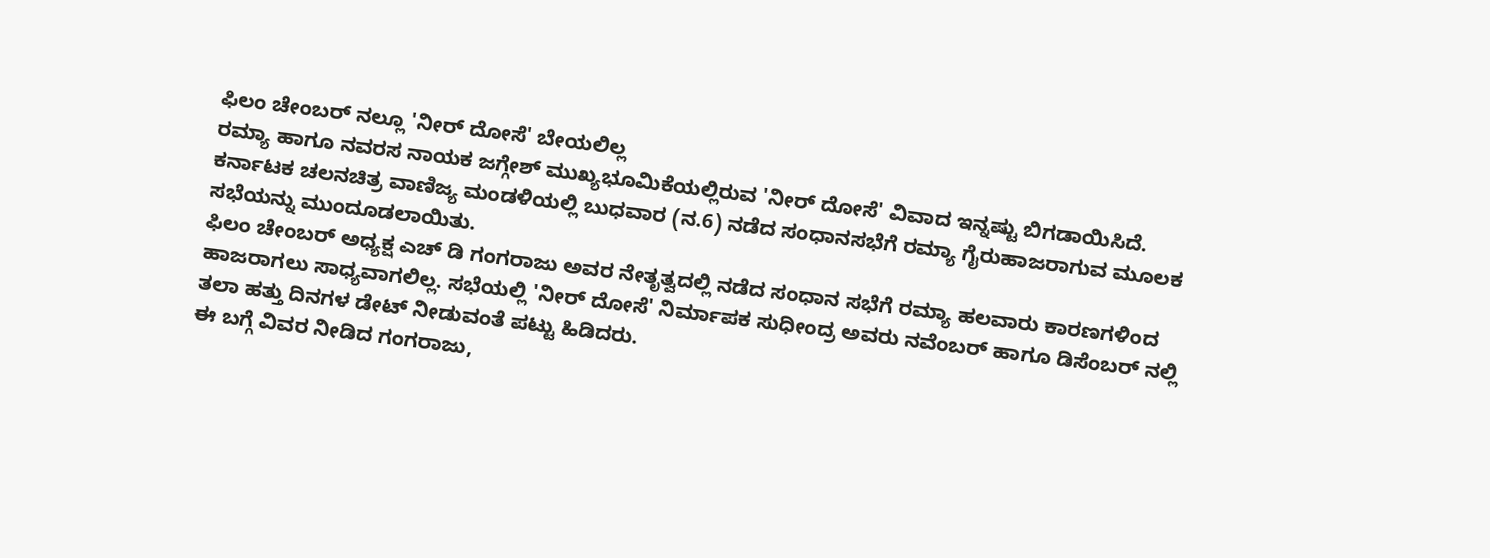ಫಿಲಂ ಚೇಂಬರ್ ನಲ್ಲೂ 'ನೀರ್ ದೋಸೆ' ಬೇಯಲಿಲ್ಲ
ರಮ್ಯಾ ಹಾಗೂ ನವರಸ ನಾಯಕ ಜಗ್ಗೇಶ್ ಮುಖ್ಯಭೂಮಿಕೆಯಲ್ಲಿರುವ 'ನೀರ್ ದೋಸೆ' ವಿವಾದ ಇನ್ನಷ್ಟು ಬಿಗಡಾಯಿಸಿದೆ. ಕರ್ನಾಟಕ ಚಲನಚಿತ್ರ ವಾಣಿಜ್ಯ ಮಂಡಳಿಯಲ್ಲಿ ಬುಧವಾರ (ನ.6) ನಡೆದ ಸಂಧಾನಸಭೆಗೆ ರಮ್ಯಾ ಗೈರುಹಾಜರಾಗುವ ಮೂಲಕ ಸಭೆಯನ್ನು ಮುಂದೂಡಲಾಯಿತು.
ಫಿಲಂ ಚೇಂಬರ್ ಅಧ್ಯಕ್ಷ ಎಚ್ ಡಿ ಗಂಗರಾಜು ಅವರ ನೇತೃತ್ವದಲ್ಲಿ ನಡೆದ ಸಂಧಾನ ಸಭೆಗೆ ರಮ್ಯಾ ಹಲವಾರು ಕಾರಣಗಳಿಂದ ಹಾಜರಾಗಲು ಸಾಧ್ಯವಾಗಲಿಲ್ಲ. ಸಭೆಯಲ್ಲಿ 'ನೀರ್ ದೋಸೆ' ನಿರ್ಮಾಪಕ ಸುಧೀಂದ್ರ ಅವರು ನವೆಂಬರ್ ಹಾಗೂ ಡಿಸೆಂಬರ್ ನಲ್ಲಿ ತಲಾ ಹತ್ತು ದಿನಗಳ ಡೇಟ್ ನೀಡುವಂತೆ ಪಟ್ಟು ಹಿಡಿದರು.
ಈ ಬಗ್ಗೆ ವಿವರ ನೀಡಿದ ಗಂಗರಾಜು,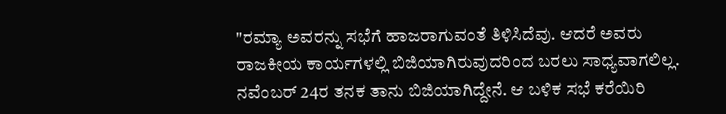"ರಮ್ಯಾ ಅವರನ್ನು ಸಭೆಗೆ ಹಾಜರಾಗುವಂತೆ ತಿಳಿಸಿದೆವು. ಆದರೆ ಅವರು ರಾಜಕೀಯ ಕಾರ್ಯಗಳಲ್ಲಿ ಬಿಜಿಯಾಗಿರುವುದರಿಂದ ಬರಲು ಸಾಧ್ಯವಾಗಲಿಲ್ಲ. ನವೆಂಬರ್ 24ರ ತನಕ ತಾನು ಬಿಜಿಯಾಗಿದ್ದೇನೆ. ಆ ಬಳಿಕ ಸಭೆ ಕರೆಯಿರಿ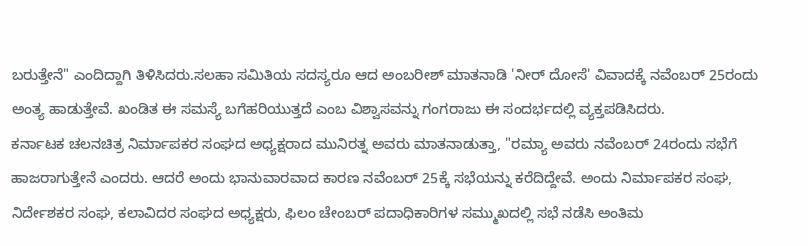ಬರುತ್ತೇನೆ" ಎಂದಿದ್ದಾಗಿ ತಿಳಿಸಿದರು.ಸಲಹಾ ಸಮಿತಿಯ ಸದಸ್ಯರೂ ಆದ ಅಂಬರೀಶ್ ಮಾತನಾಡಿ 'ನೀರ್ ದೋಸೆ' ವಿವಾದಕ್ಕೆ ನವೆಂಬರ್ 25ರಂದು ಅಂತ್ಯ ಹಾಡುತ್ತೇವೆ. ಖಂಡಿತ ಈ ಸಮಸ್ಯೆ ಬಗೆಹರಿಯುತ್ತದೆ ಎಂಬ ವಿಶ್ವಾಸವನ್ನು ಗಂಗರಾಜು ಈ ಸಂದರ್ಭದಲ್ಲಿ ವ್ಯಕ್ತಪಡಿಸಿದರು.
ಕರ್ನಾಟಕ ಚಲನಚಿತ್ರ ನಿರ್ಮಾಪಕರ ಸಂಘದ ಅಧ್ಯಕ್ಷರಾದ ಮುನಿರತ್ನ ಅವರು ಮಾತನಾಡುತ್ತಾ, "ರಮ್ಯಾ ಅವರು ನವೆಂಬರ್ 24ರಂದು ಸಭೆಗೆ ಹಾಜರಾಗುತ್ತೇನೆ ಎಂದರು. ಆದರೆ ಅಂದು ಭಾನುವಾರವಾದ ಕಾರಣ ನವೆಂಬರ್ 25ಕ್ಕೆ ಸಭೆಯನ್ನು ಕರೆದಿದ್ದೇವೆ. ಅಂದು ನಿರ್ಮಾಪಕರ ಸಂಘ, ನಿರ್ದೇಶಕರ ಸಂಘ, ಕಲಾವಿದರ ಸಂಘದ ಅಧ್ಯಕ್ಷರು, ಫಿಲಂ ಚೇಂಬರ್ ಪದಾಧಿಕಾರಿಗಳ ಸಮ್ಮುಖದಲ್ಲಿ ಸಭೆ ನಡೆಸಿ ಅಂತಿಮ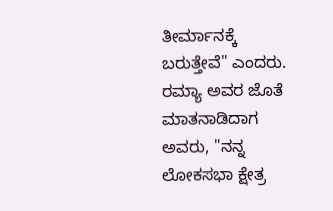ತೀರ್ಮಾನಕ್ಕೆ ಬರುತ್ತೇವೆ" ಎಂದರು.
ರಮ್ಯಾ ಅವರ ಜೊತೆ ಮಾತನಾಡಿದಾಗ ಅವರು, "ನನ್ನ ಲೋಕಸಭಾ ಕ್ಷೇತ್ರ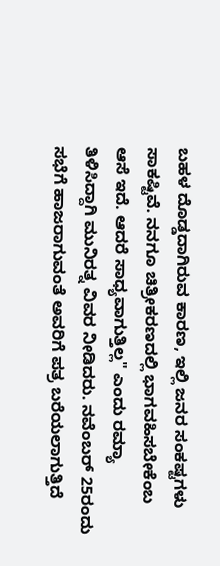ಬಹಳ ದೊಡ್ಡದಾಗಿರುವ ಕಾರಣ, ಇಲ್ಲಿ ಜನರ ಸಂಕಷ್ಟಗಳು ಸಾಕಷ್ಟಿವೆ. ನನಗೂ ಚಿತ್ರೀಕರಣದಲ್ಲಿ ಭಾಗವಹಿಸಬೇಕೆಂಬ ಆಸೆ ಇದೆ. ಆದರೆ ಸಾಧ್ಯವಾಗುತ್ತಿಲ್ಲ" ಎಂದು ರಮ್ಯಾ ತಿಳಿಸಿದ್ದಾಗಿ ಮುನಿರತ್ನ ವಿವರ ನೀಡಿದರು. ನವೆಂಬರ್ 25ರಂದು ಸಭೆಗೆ ಹಾಜರಾಗುವಂತೆ ಅವರಿಗೆ ಪತ್ರ ಬರೆಯಲಾಗುತ್ತಿದೆ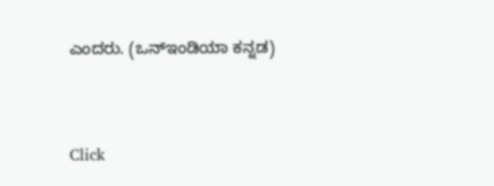ಎಂದರು. (ಒನ್ಇಂಡಿಯಾ ಕನ್ನಡ)


Click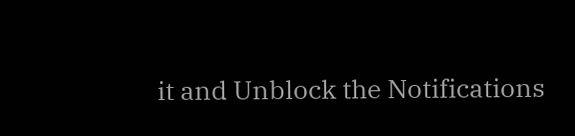it and Unblock the Notifications